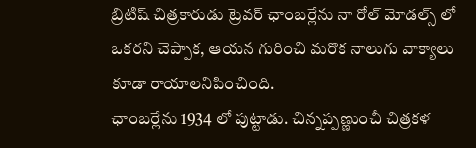బ్రిటిష్ చిత్రకారుడు ట్రెవర్ ఛాంబర్లేను నా రోల్ మోడల్స్ లో ఒకరని చెప్పాక, ఆయన గురించి మరొక నాలుగు వాక్యాలు కూడా రాయాలనిపించింది.
ఛాంబర్లేను 1934 లో పుట్టాడు. చిన్నప్పణ్ణుంచీ చిత్రకళ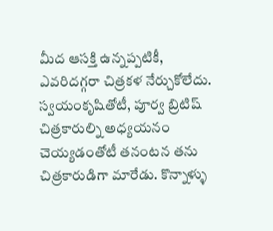మీద ఆసక్తి ఉన్నప్పటికీ, ఎవరిదగ్గరా చిత్రకళ నేర్చుకోలేదు. స్వయంకృషితోటీ, పూర్వ బ్రిటిష్ చిత్రకారుల్ని అధ్యయనం చెయ్యడంతోటీ తనంటన తను చిత్రకారుడిగా మారేడు. కొన్నాళ్ళు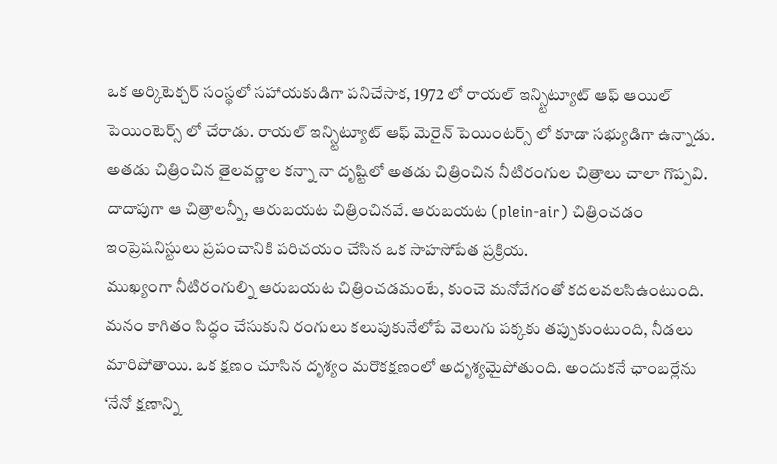ఒక అర్కిటెక్చర్ సంస్థలో సహాయకుడిగా పనిచేసాక, 1972 లో రాయల్ ఇన్స్టిట్యూట్ ఆఫ్ ఆయిల్ పెయింటెర్స్ లో చేరాడు. రాయల్ ఇన్స్టిట్యూట్ ఆఫ్ మెరైన్ పెయింటర్స్ లో కూడా సభ్యుడిగా ఉన్నాడు.
అతడు చిత్రించిన తైలవర్ణాల కన్నా నా దృష్టిలో అతడు చిత్రించిన నీటిరంగుల చిత్రాలు చాలా గొప్పవి. దాదాపుగా ఆ చిత్రాలన్నీ, ఆరుబయట చిత్రించినవే. ఆరుబయట (plein-air) చిత్రించడం ఇంప్రెషనిస్టులు ప్రపంచానికి పరిచయం చేసిన ఒక సాహసోపేత ప్రక్రియ.
ముఖ్యంగా నీటిరంగుల్ని ఆరుబయట చిత్రించడమంటే, కుంచె మనోవేగంతో కదలవలసిఉంటుంది. మనం కాగితం సిద్ధం చేసుకుని రంగులు కలుపుకునేలోపే వెలుగు పక్కకు తప్పుకుంటుంది, నీడలు మారిపోతాయి. ఒక క్షణం చూసిన దృశ్యం మరొకక్షణంలో అదృశ్యమైపోతుంది. అందుకనే ఛాంబర్లేను ‘నేనో క్షణాన్ని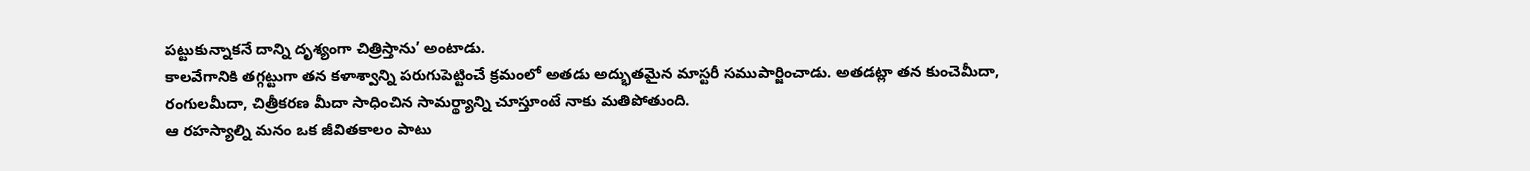పట్టుకున్నాకనే దాన్ని దృశ్యంగా చిత్రిస్తాను’ అంటాడు.
కాలవేగానికి తగ్గట్టుగా తన కళాశ్వాన్ని పరుగుపెట్టించే క్రమంలో అతడు అద్భుతమైన మాస్టరీ సముపార్జించాడు. అతడట్లా తన కుంచెమీదా, రంగులమీదా, చిత్రీకరణ మీదా సాధించిన సామర్థ్యాన్ని చూస్తూంటే నాకు మతిపోతుంది.
ఆ రహస్యాల్ని మనం ఒక జీవితకాలం పాటు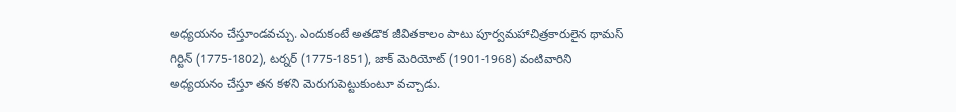అధ్యయనం చేస్తూండవచ్చు. ఎందుకంటే అతడొక జీవితకాలం పాటు పూర్వమహాచిత్రకారులైన థామస్ గిర్టిన్ (1775-1802), టర్నర్ (1775-1851), జాక్ మెరియోట్ (1901-1968) వంటివారిని అధ్యయనం చేస్తూ తన కళని మెరుగుపెట్టుకుంటూ వచ్చాడు.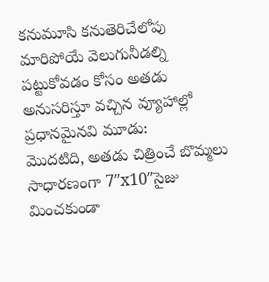కనుమూసి కనుతెరిచేలోపు మారిపోయే వెలుగునీడల్ని పట్టుకోవడం కోసం అతడు అనుసరిస్తూ వచ్చిన వ్యూహాల్లో ప్రధానమైనవి మూడు:
మొదటిది, అతడు చిత్రించే బొమ్మలు సాధారణంగా 7″x10″సైజు మించకుండా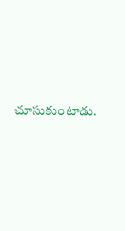చూసుకుంటాడు.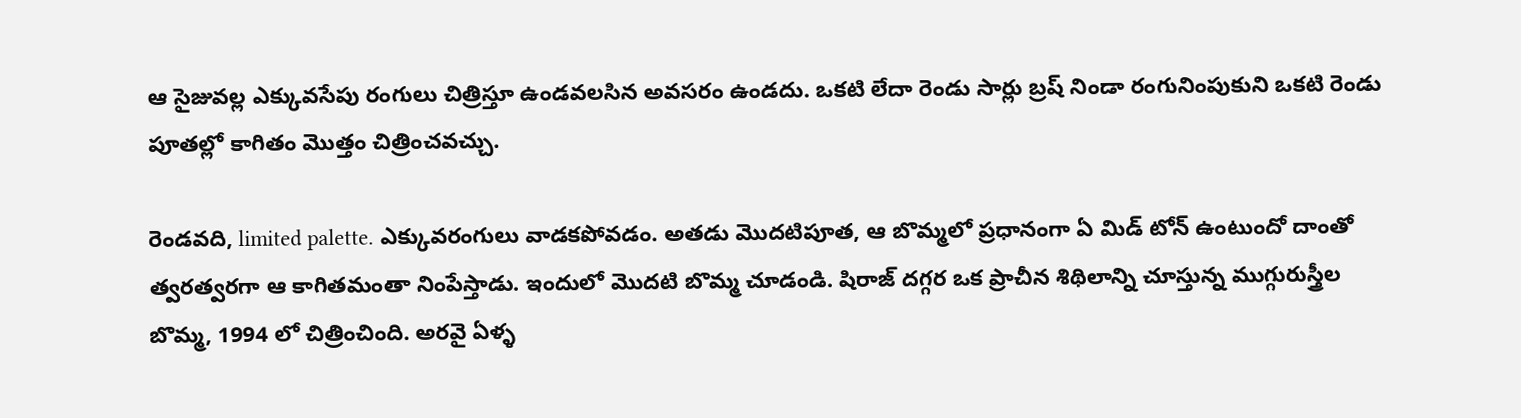ఆ సైజువల్ల ఎక్కువసేపు రంగులు చిత్రిస్తూ ఉండవలసిన అవసరం ఉండదు. ఒకటి లేదా రెండు సార్లు బ్రష్ నిండా రంగునింపుకుని ఒకటి రెండు పూతల్లో కాగితం మొత్తం చిత్రించవచ్చు.

రెండవది, limited palette. ఎక్కువరంగులు వాడకపోవడం. అతడు మొదటిపూత, ఆ బొమ్మలో ప్రధానంగా ఏ మిడ్ టోన్ ఉంటుందో దాంతో త్వరత్వరగా ఆ కాగితమంతా నింపేస్తాడు. ఇందులో మొదటి బొమ్మ చూడండి. షిరాజ్ దగ్గర ఒక ప్రాచీన శిథిలాన్ని చూస్తున్న ముగ్గురుస్త్రీల బొమ్మ, 1994 లో చిత్రించింది. అరవై ఏళ్ళ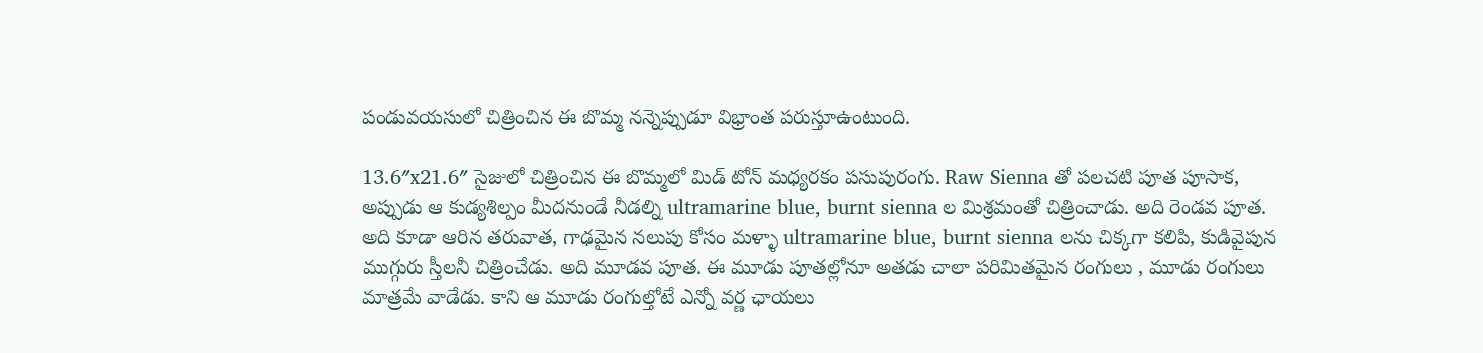పండువయసులో చిత్రించిన ఈ బొమ్మ నన్నెప్పుడూ విభ్రాంత పరుస్తూఉంటుంది.

13.6″x21.6″ సైజులో చిత్రించిన ఈ బొమ్మలో మిడ్ టోన్ మధ్యరకం పసుపురంగు. Raw Sienna తో పలచటి పూత పూసాక, అప్పుడు ఆ కుడ్యశిల్పం మీదనుండే నీడల్ని ultramarine blue, burnt sienna ల మిశ్రమంతో చిత్రించాడు. అది రెండవ పూత. అది కూడా ఆరిన తరువాత, గాఢమైన నలుపు కోసం మళ్ళా ultramarine blue, burnt sienna లను చిక్కగా కలిపి, కుడివైపున ముగ్గురు స్తీలనీ చిత్రించేడు. అది మూడవ పూత. ఈ మూడు పూతల్లోనూ అతడు చాలా పరిమితమైన రంగులు , మూడు రంగులు మాత్రమే వాడేడు. కాని ఆ మూడు రంగుల్తోటే ఎన్నో వర్ణ ఛాయలు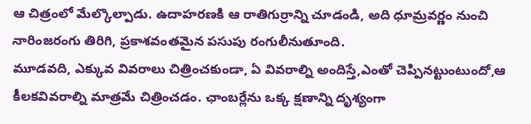ఆ చిత్రంలో మేల్కొల్పాడు. ఉదాహరణకి ఆ రాతిగుర్రాన్ని చూడండి, అది ధూమ్రవర్ణం నుంచి నారింజరంగు తిరిగి, ప్రకాశవంతమైన పసుపు రంగులీనుతూంది.
మూడవది, ఎక్కువ వివరాలు చిత్రించకుండా, ఏ వివరాల్ని అందిస్తే,ఎంతో చెప్పినట్టుంటుందో,ఆ కీలకవివరాల్ని మాత్రమే చిత్రించడం. ఛాంబర్లేను ఒక్క క్షణాన్ని దృశ్యంగా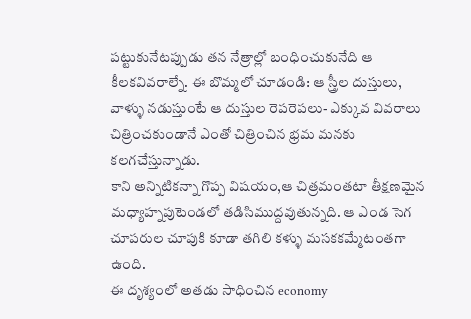పట్టుకునేటప్పుడు తన నేత్రాల్లో బంధించుకునేది ఆ కీలకవివరాల్నే. ఈ బొమ్మలో చూడండి: ఆ స్త్రీల దుస్తులు, వాళ్ళు నడుస్తుంటే ఆ దుస్తుల రెపరెపలు- ఎక్కువ వివరాలు చిత్రించకుండానే ఎంతో చిత్రించిన భ్రమ మనకు కలగచేస్తున్నాడు.
కాని అన్నిటికన్నా గొప్ప విషయం,ఆ చిత్రమంతటా తీక్షణమైన మధ్యాహ్నపుటెండలో తడిసిముద్దవుతున్నది. ఆ ఎండ సెగ చూపరుల చూపుకి కూడా తగిలి కళ్ళు మసకకమ్మేటంతగా ఉంది.
ఈ దృశ్యంలో అతడు సాధించిన economy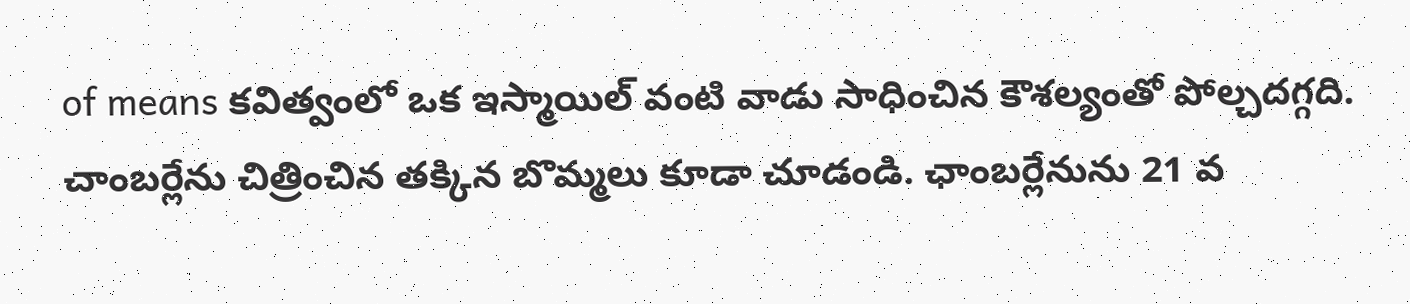of means కవిత్వంలో ఒక ఇస్మాయిల్ వంటి వాడు సాధించిన కౌశల్యంతో పోల్చదగ్గది.
చాంబర్లేను చిత్రించిన తక్కిన బొమ్మలు కూడా చూడండి. ఛాంబర్లేనును 21 వ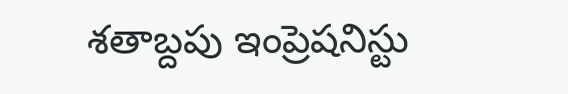శతాబ్దపు ఇంప్రెషనిస్టు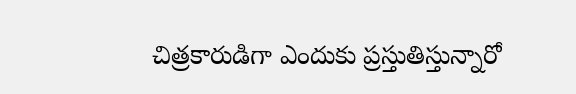చిత్రకారుడిగా ఎందుకు ప్రస్తుతిస్తున్నారో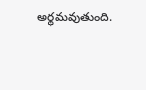అర్థమవుతుంది.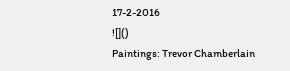17-2-2016
![]()
Paintings: Trevor Chamberlain